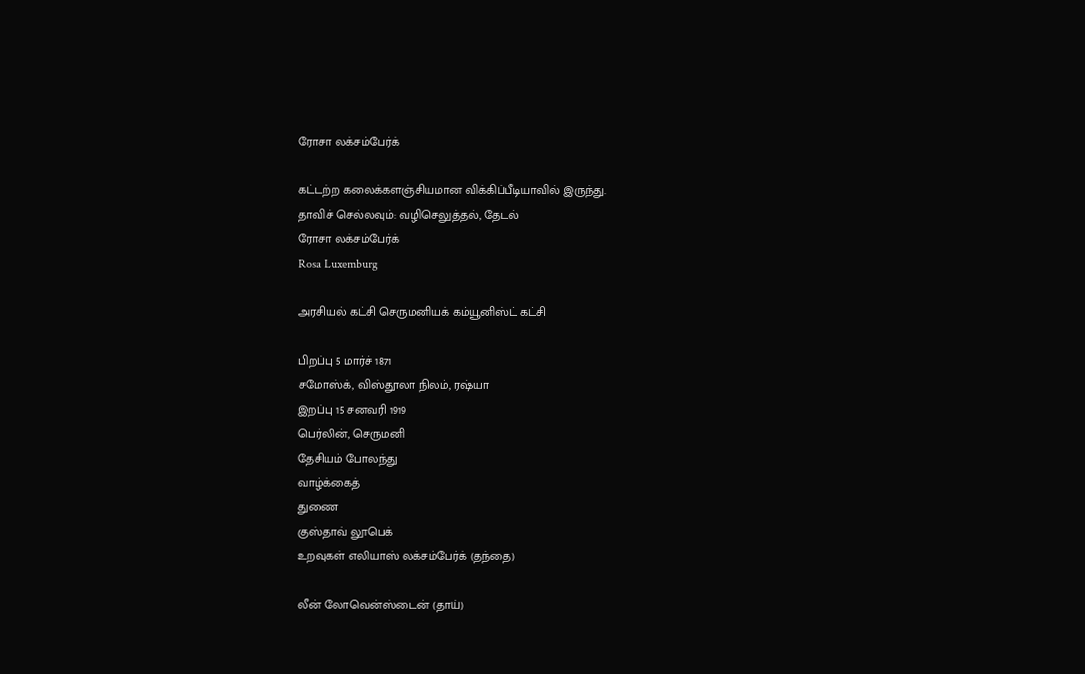ரோசா லக்சம்பேர்க்

கட்டற்ற கலைக்களஞ்சியமான விக்கிப்பீடியாவில் இருந்து.
தாவிச் செல்லவும்: வழிசெலுத்தல், தேடல்
ரோசா லக்சம்பேர்க்
Rosa Luxemburg

அரசியல் கட்சி செருமனியக் கம்யூனிஸ்ட் கட்சி

பிறப்பு 5 மார்ச் 1871
சமோஸ்க், விஸ்தூலா நிலம், ரஷ்யா
இறப்பு 15 சனவரி 1919
பெர்லின், செருமனி
தேசியம் போலந்து
வாழ்க்கைத்
துணை
குஸ்தாவ் லூபெக்
உறவுகள் எலியாஸ் லக்சம்பேர்க் (தந்தை)

லீன் லோவென்ஸ்டைன் (தாய்)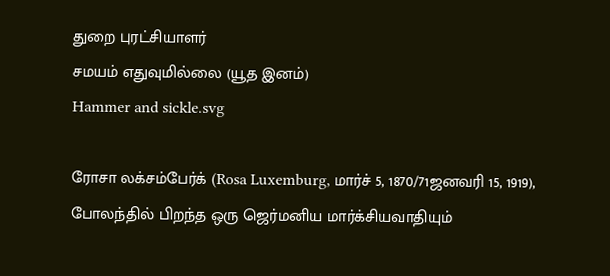துறை புரட்சியாளர்
சமயம் எதுவுமில்லை (யூத இனம்)
Hammer and sickle.svg

ரோசா லக்சம்பேர்க் (Rosa Luxemburg, மார்ச் 5, 1870/71ஜனவரி 15, 1919), போலந்தில் பிறந்த ஒரு ஜெர்மனிய மார்க்சியவாதியும்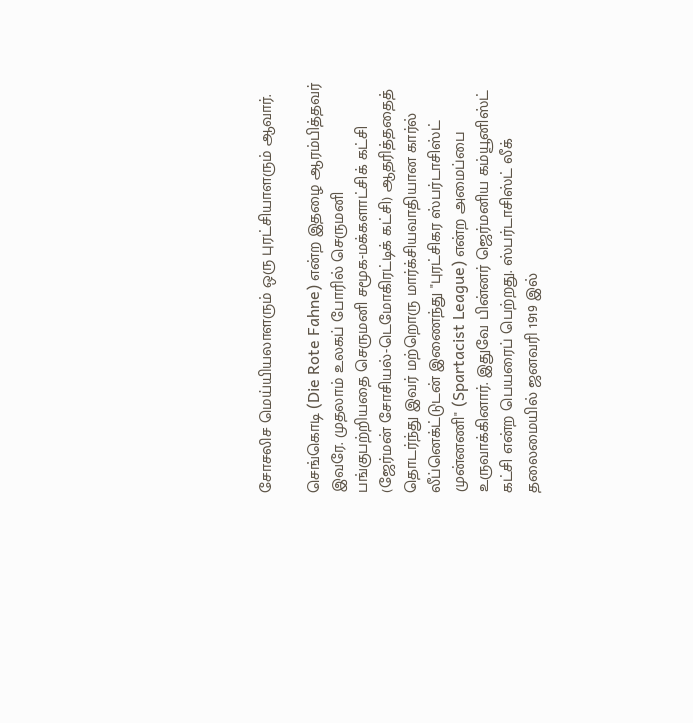சோசலிச மெய்யியலாளரும் ஒரு புரட்சியாளரும் ஆவார்.

செங்கொடி (Die Rote Fahne) என்ற இதழை ஆரம்பித்தவர் இவரே. முதலாம் உலகப் போரில் செருமனி பங்குபற்றியதை செருமனி சமூக-மக்களாட்சிக் கட்சி (ஜேர்மன் சோசியல்-டெமோகிரட்டிக் கட்சி) ஆதரித்ததைத் தொடர்ந்து இவர் மற்றொரு மார்க்சியவாதியான கார்ல் லீப்னெக்ட்டுடன் இணைந்து "புரட்சிகர ஸ்பர்டாசிஸ்ட் முன்னணி" (Spartacist League) என்ற அமைப்பை உருவாக்கினார். இதுவே பின்னர் ஜெர்மனிய கம்யூனிஸ்ட் கட்சி என்ற பெயரைப் பெற்றது. ஸ்பர்டாசிஸ்ட் லீக் தலைமையில் ஜனவரி 1919 இல்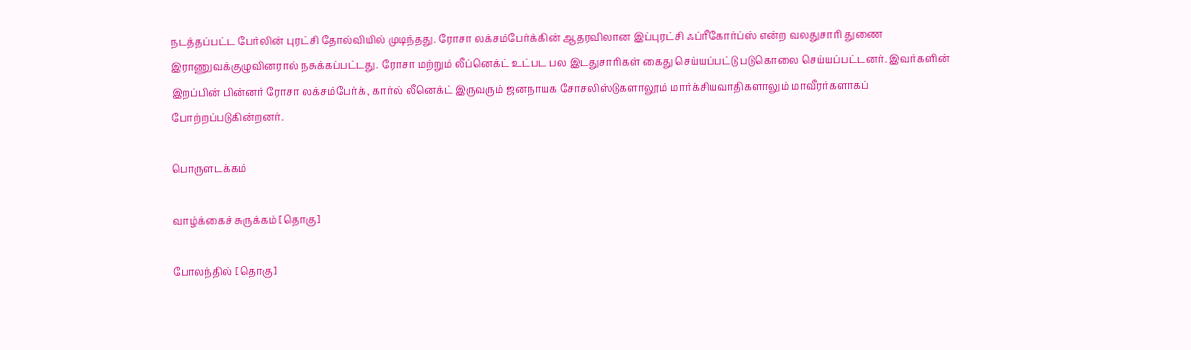நடத்தப்பட்ட பேர்லின் புரட்சி தோல்வியில் முடிந்தது. ரோசா லக்சம்பேர்க்கின் ஆதரவிலான இப்புரட்சி ஃப்ரீகோர்ப்ஸ் என்ற வலதுசாரி துணை இராணுவக்குழுவினரால் நசுக்கப்பட்டது. ரோசா மற்றும் லீப்னெக்ட் உட்பட பல இடதுசாரிகள் கைது செய்யப்பட்டு படுகொலை செய்யப்பட்டனர். இவர்களின் இறப்பின் பின்னர் ரோசா லக்சம்பேர்க், கார்ல் லீனெக்ட் இருவரும் ஜனநாயக சோசலிஸ்டுகளாலூம் மார்க்சியவாதிகளாலும் மாவீரர்களாகப் போற்றப்படுகின்றனர்.

பொருளடக்கம்

வாழ்க்கைச் சுருக்கம் [தொகு]

போலந்தில் [தொகு]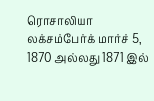ரொசாலியா லக்சம்பேர்க் மார்ச் 5, 1870 அல்லது 1871 இல்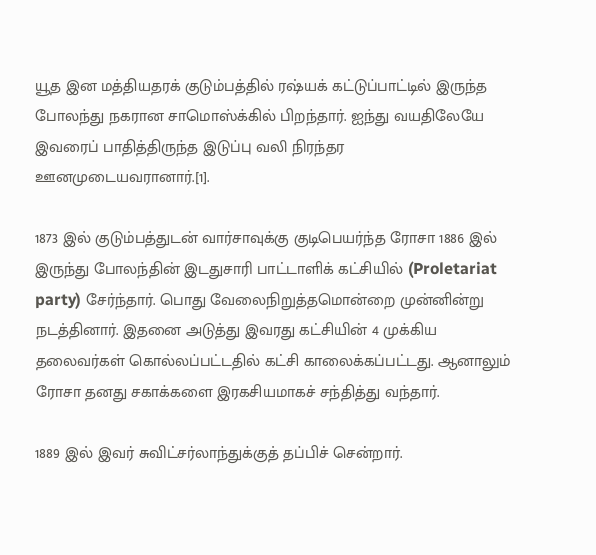யூத இன மத்தியதரக் குடும்பத்தில் ரஷ்யக் கட்டுப்பாட்டில் இருந்த போலந்து நகரான சாமொஸ்க்கில் பிறந்தார். ஐந்து வயதிலேயே இவரைப் பாதித்திருந்த இடுப்பு வலி நிரந்தர ஊனமுடையவரானார்.[1].

1873 இல் குடும்பத்துடன் வார்சாவுக்கு குடிபெயர்ந்த ரோசா 1886 இல் இருந்து போலந்தின் இடதுசாரி பாட்டாளிக் கட்சியில் (Proletariat party) சேர்ந்தார். பொது வேலைநிறுத்தமொன்றை முன்னின்று நடத்தினார். இதனை அடுத்து இவரது கட்சியின் 4 முக்கிய தலைவர்கள் கொல்லப்பட்டதில் கட்சி காலைக்கப்பட்டது. ஆனாலும் ரோசா தனது சகாக்களை இரகசியமாகச் சந்தித்து வந்தார்.

1889 இல் இவர் சுவிட்சர்லாந்துக்குத் தப்பிச் சென்றார்.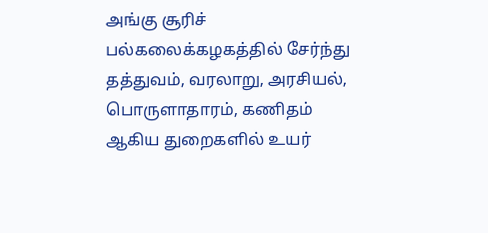அங்கு சூரிச் பல்கலைக்கழகத்தில் சேர்ந்து தத்துவம், வரலாறு, அரசியல், பொருளாதாரம், கணிதம் ஆகிய துறைகளில் உயர்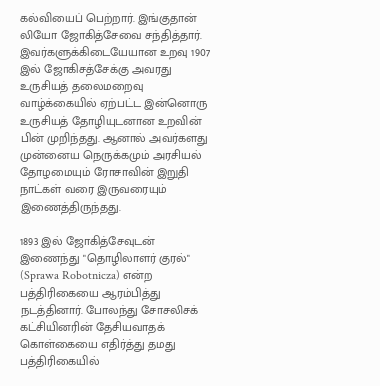கல்வியைப் பெற்றார். இங்குதான் லியோ ஜோகித்சேவை சந்தித்தார். இவர்களுக்கிடையேயான உறவு 1907 இல் ஜோகிசத்சேக்கு அவரது உருசியத் தலைமறைவு வாழ்க்கையில் ஏற்பட்ட இன்னொரு உருசியத் தோழியுடனான உறவின் பின் முறிந்தது. ஆனால் அவர்களது முன்னைய நெருக்கமும் அரசியல் தோழமையும் ரோசாவின் இறுதி நாட்கள் வரை இருவரையும் இணைத்திருந்தது.

1893 இல் ஜோகித்சேவுடன் இணைந்து "தொழிலாளர் குரல்" (Sprawa Robotnicza) என்ற பத்திரிகையை ஆரம்பித்து நடத்தினார். போலந்து சோசலிசக் கட்சியினரின் தேசியவாதக் கொள்கையை எதிர்த்து தமது பத்திரிகையில்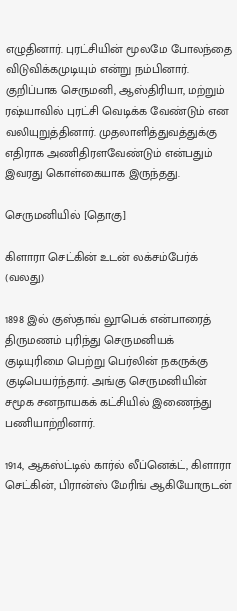எழுதினார். புரட்சியின் மூலமே போலந்தை விடுவிக்கமுடியும் என்று நம்பினார். குறிப்பாக செருமனி, ஆஸ்திரியா, மற்றும் ரஷ்யாவில் புரட்சி வெடிக்க வேண்டும் என வலியுறுத்தினார். முதலாளித்துவத்துக்கு எதிராக அணிதிரளவேண்டும் என்பதும் இவரது கொள்கையாக இருந்தது.

செருமனியில் [தொகு]

கிளாரா செட்கின் உடன் லக்சம்பேர்க் (வலது)

1898 இல் குஸ்தாவ் லூபெக் என்பாரைத் திருமணம் புரிந்து செருமனியக் குடியுரிமை பெற்று பெர்லின் நகருக்கு குடிபெயர்ந்தார். அங்கு செருமனியின் சமூக சனநாயகக் கட்சியில் இணைந்து பணியாற்றினார்.

1914, ஆகஸ்ட்டில் கார்ல் லீப்னெக்ட், கிளாரா செட்கின், பிரான்ஸ் மேரிங் ஆகியோருடன்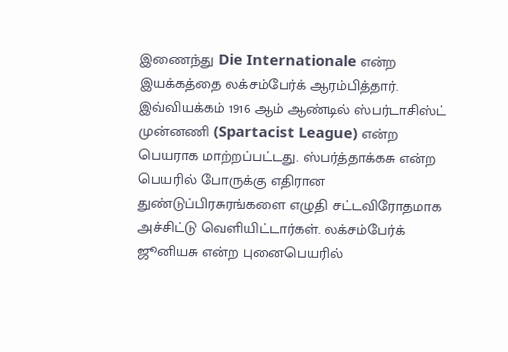இணைந்து Die Internationale என்ற இயக்கத்தை லக்சம்பேர்க் ஆரம்பித்தார். இவ்வியக்கம் 1916 ஆம் ஆண்டில் ஸ்பர்டாசிஸ்ட் முன்னணி (Spartacist League) என்ற பெயராக மாற்றப்பட்டது. ஸ்பர்த்தாக்கசு என்ற பெயரில் போருக்கு எதிரான துண்டுப்பிரசுரங்களை எழுதி சட்டவிரோதமாக அச்சிட்டு வெளியிட்டார்கள். லக்சம்பேர்க் ஜூனியசு என்ற புனைபெயரில்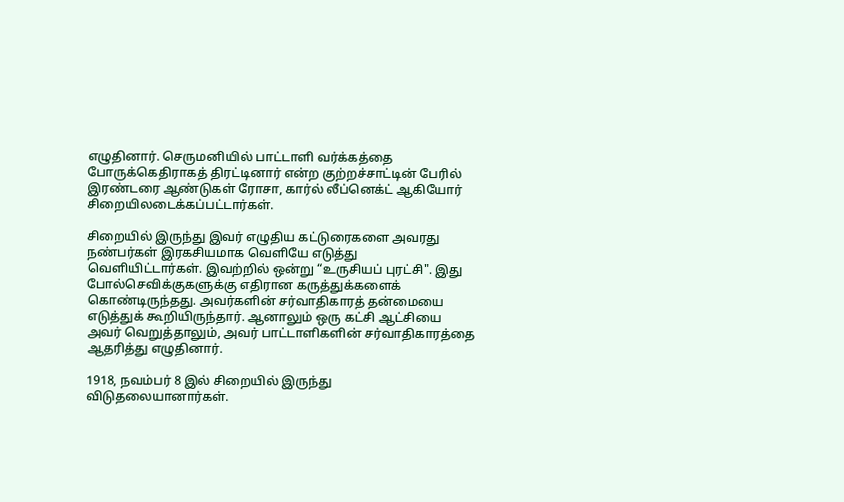எழுதினார். செருமனியில் பாட்டாளி வர்க்கத்தை போருக்கெதிராகத் திரட்டினார் என்ற குற்றச்சாட்டின் பேரில் இரண்டரை ஆண்டுகள் ரோசா, கார்ல் லீப்னெக்ட் ஆகியோர் சிறையிலடைக்கப்பட்டார்கள்.

சிறையில் இருந்து இவர் எழுதிய கட்டுரைகளை அவரது நண்பர்கள் இரகசியமாக வெளியே எடுத்து வெளியிட்டார்கள். இவற்றில் ஒன்று “உருசியப் புரட்சி". இது போல்செவிக்குகளுக்கு எதிரான கருத்துக்களைக் கொண்டிருந்தது. அவர்களின் சர்வாதிகாரத் தன்மையை எடுத்துக் கூறியிருந்தார். ஆனாலும் ஒரு கட்சி ஆட்சியை அவர் வெறுத்தாலும், அவர் பாட்டாளிகளின் சர்வாதிகாரத்தை ஆதரித்து எழுதினார்.

1918, நவம்பர் 8 இல் சிறையில் இருந்து விடுதலையானார்கள்.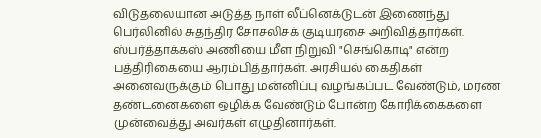விடுதலையான அடுத்த நாள் லீப்னெக்டுடன் இணைந்து பெர்லினில் சுதந்திர சோசலிசக் குடியரசை அறிவித்தார்கள். ஸ்பர்த்தாக்கஸ் அணியை மீள நிறுவி "செங்கொடி" என்ற பத்திரிகையை ஆரம்பித்தார்கள். அரசியல் கைதிகள் அனைவருக்கும் பொது மன்னிப்பு வழங்கப்பட வேண்டும், மரண தண்டனைகளை ஒழிக்க வேண்டும் போன்ற கோரிக்கைகளை முன்வைத்து அவர்கள் எழுதினார்கள்.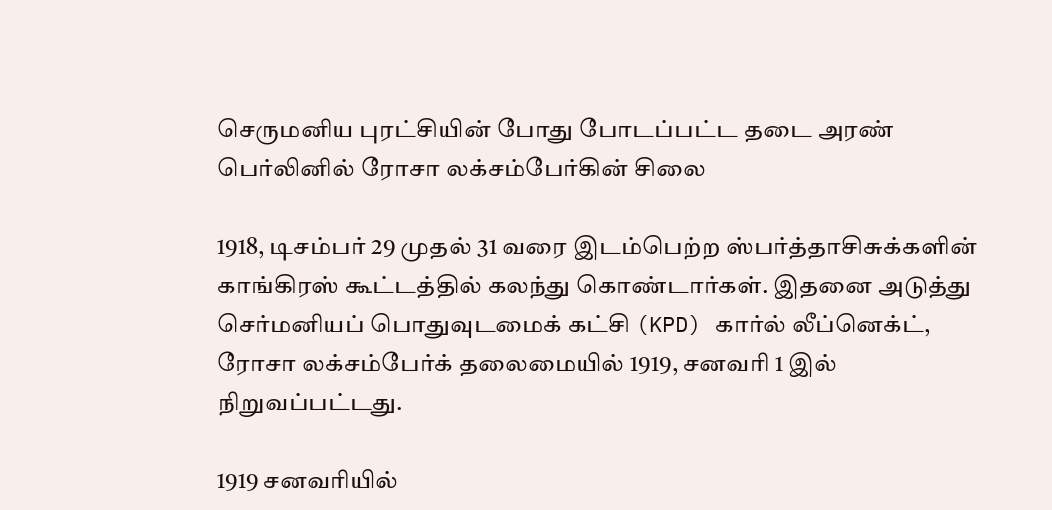செருமனிய புரட்சியின் போது போடப்பட்ட தடை அரண்
பெர்லினில் ரோசா லக்சம்பேர்கின் சிலை

1918, டிசம்பர் 29 முதல் 31 வரை இடம்பெற்ற ஸ்பர்த்தாசிசுக்களின் காங்கிரஸ் கூட்டத்தில் கலந்து கொண்டார்கள். இதனை அடுத்து செர்மனியப் பொதுவுடமைக் கட்சி (KPD) கார்ல் லீப்னெக்ட், ரோசா லக்சம்பேர்க் தலைமையில் 1919, சனவரி 1 இல் நிறுவப்பட்டது.

1919 சனவரியில்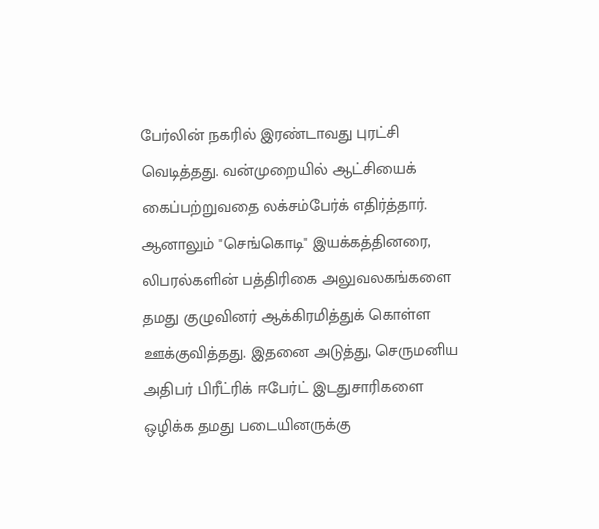பேர்லின் நகரில் இரண்டாவது புரட்சி வெடித்தது. வன்முறையில் ஆட்சியைக் கைப்பற்றுவதை லக்சம்பேர்க் எதிர்த்தார். ஆனாலும் "செங்கொடி" இயக்கத்தினரை, லிபரல்களின் பத்திரிகை அலுவலகங்களை தமது குழுவினர் ஆக்கிரமித்துக் கொள்ள ஊக்குவித்தது. இதனை அடுத்து, செருமனிய அதிபர் பிரீட்ரிக் ஈபேர்ட் இடதுசாரிகளை ஒழிக்க தமது படையினருக்கு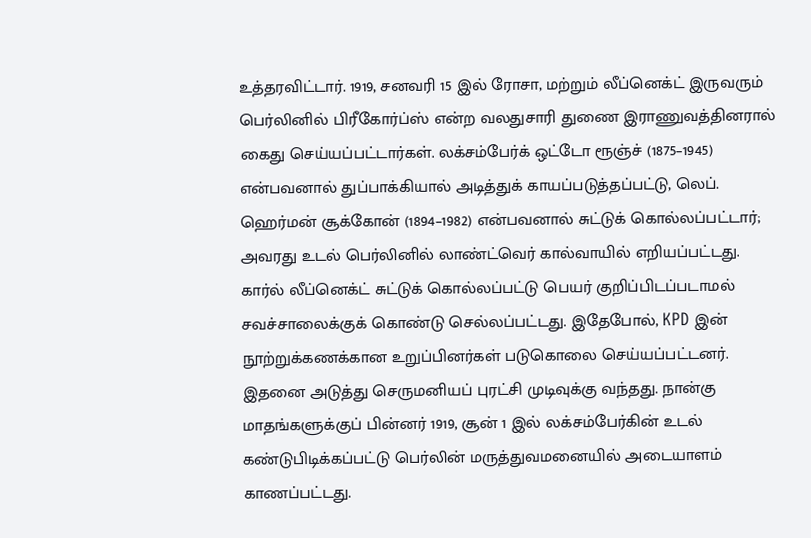உத்தரவிட்டார். 1919, சனவரி 15 இல் ரோசா, மற்றும் லீப்னெக்ட் இருவரும் பெர்லினில் பிரீகோர்ப்ஸ் என்ற வலதுசாரி துணை இராணுவத்தினரால் கைது செய்யப்பட்டார்கள். லக்சம்பேர்க் ஒட்டோ ரூஞ்ச் (1875–1945) என்பவனால் துப்பாக்கியால் அடித்துக் காயப்படுத்தப்பட்டு, லெப். ஹெர்மன் சூக்கோன் (1894–1982) என்பவனால் சுட்டுக் கொல்லப்பட்டார்; அவரது உடல் பெர்லினில் லாண்ட்வெர் கால்வாயில் எறியப்பட்டது. கார்ல் லீப்னெக்ட் சுட்டுக் கொல்லப்பட்டு பெயர் குறிப்பிடப்படாமல் சவச்சாலைக்குக் கொண்டு செல்லப்பட்டது. இதேபோல், KPD இன் நூற்றுக்கணக்கான உறுப்பினர்கள் படுகொலை செய்யப்பட்டனர். இதனை அடுத்து செருமனியப் புரட்சி முடிவுக்கு வந்தது. நான்கு மாதங்களுக்குப் பின்னர் 1919, சூன் 1 இல் லக்சம்பேர்கின் உடல் கண்டுபிடிக்கப்பட்டு பெர்லின் மருத்துவமனையில் அடையாளம் காணப்பட்டது.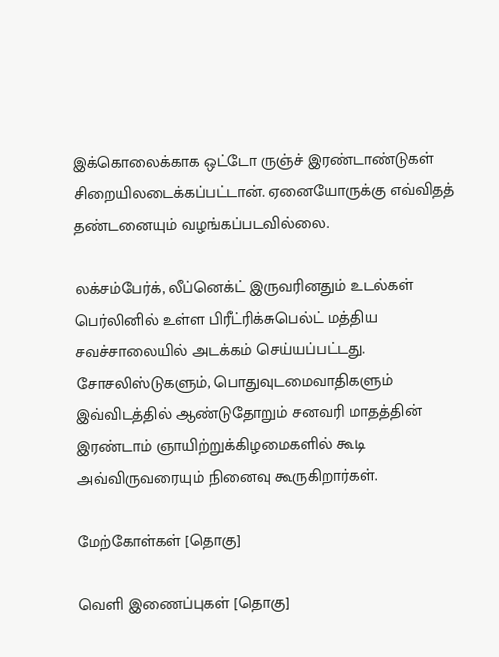இக்கொலைக்காக ஒட்டோ ருஞ்ச் இரண்டாண்டுகள் சிறையிலடைக்கப்பட்டான். ஏனையோருக்கு எவ்விதத் தண்டனையும் வழங்கப்படவில்லை.

லக்சம்பேர்க், லீப்னெக்ட் இருவரினதும் உடல்கள் பெர்லினில் உள்ள பிரீட்ரிக்சுபெல்ட் மத்திய சவச்சாலையில் அடக்கம் செய்யப்பட்டது. சோசலிஸ்டுகளும், பொதுவுடமைவாதிகளும் இவ்விடத்தில் ஆண்டுதோறும் சனவரி மாதத்தின் இரண்டாம் ஞாயிற்றுக்கிழமைகளில் கூடி அவ்விருவரையும் நினைவு கூருகிறார்கள்.

மேற்கோள்கள் [தொகு]

வெளி இணைப்புகள் [தொகு]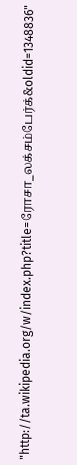"http://ta.wikipedia.org/w/index.php?title=ரோசா_லக்சம்பேர்க்&oldid=1348836"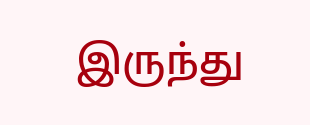இருந்து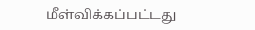மீள்விக்கப்பட்டது